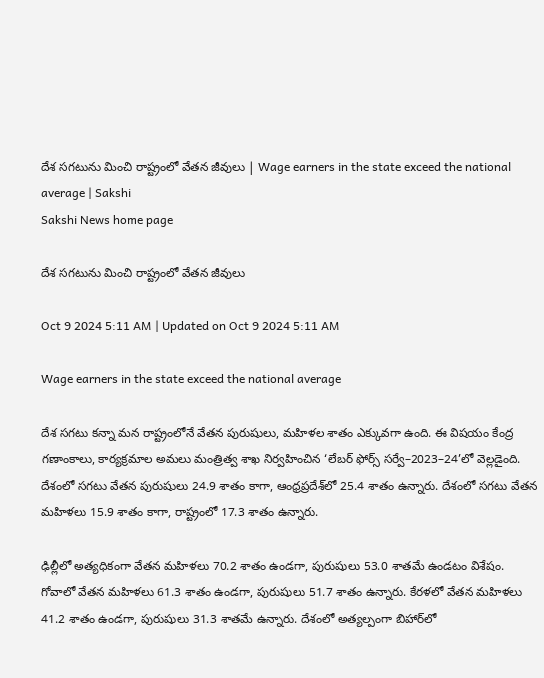దేశ సగటును మించి రాష్ట్రంలో వేతన జీవులు | Wage earners in the state exceed the national average | Sakshi
Sakshi News home page

దేశ సగటును మించి రాష్ట్రంలో వేతన జీవులు

Oct 9 2024 5:11 AM | Updated on Oct 9 2024 5:11 AM

Wage earners in the state exceed the national average

దేశ సగటు కన్నా మన రాష్ట్రంలోనే వేతన పురుషులు, మహిళల శాతం ఎక్కువగా ఉంది. ఈ విషయం కేంద్ర గణాంకాలు, కార్యక్రమాల అమలు మంత్రిత్వ శాఖ నిర్వహించిన ‘లేబర్‌ ఫోర్స్‌ సర్వే–2023–24’లో వెల్లడైంది. దేశంలో సగటు వేతన పురుషులు 24.9 శాతం కాగా, ఆంధ్రప్రదేశ్‌లో 25.4 శాతం ఉన్నారు. దేశంలో సగటు వేతన మహిళలు 15.9 శాతం కాగా, రాష్ట్రంలో 17.3 శాతం ఉన్నారు.

ఢిల్లీలో అత్యధికంగా వేతన మహిళలు 70.2 శాతం ఉండగా, పురుషులు 53.0 శాతమే ఉండటం విశేషం. గోవాలో వేతన మహిళలు 61.3 శాతం ఉండగా, పురుషులు 51.7 శాతం ఉన్నారు. కేరళలో వేతన మహిళలు 41.2 శాతం ఉండగా, పురుషులు 31.3 శాతమే ఉన్నారు. దేశంలో అత్యల్పంగా బిహార్‌లో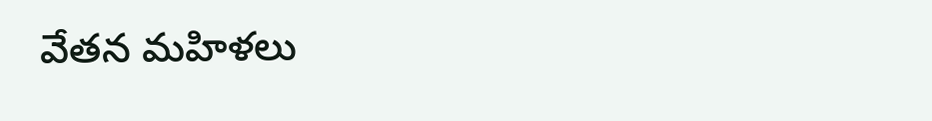వేతన మహిళలు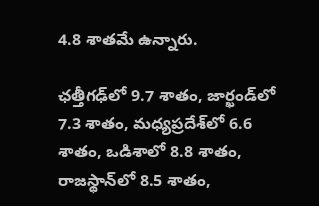4.8 శాతమే ఉన్నారు.

ఛత్తీగఢ్‌లో 9.7 శాతం, జార్ఖండ్‌లో 7.3 శాతం, మధ్యప్రదేశ్‌లో 6.6 శాతం, ఒడిశాలో 8.8 శాతం, రాజస్థాన్‌లో 8.5 శాతం,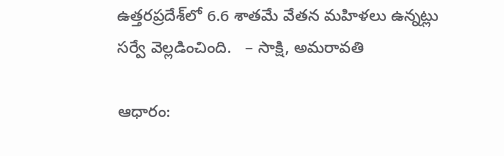ఉత్తరప్రదేశ్‌లో 6.6 శాతమే వేతన మహిళలు ఉన్నట్లు సర్వే వెల్లడించింది.   – సాక్షి, అమరావతి

ఆధారం: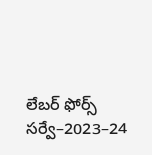లేబర్‌ ఫోర్స్‌ సర్వే–2023–24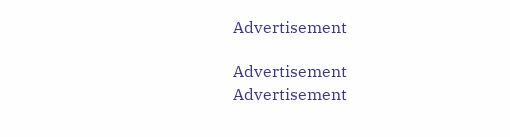Advertisement

Advertisement
Advertisement